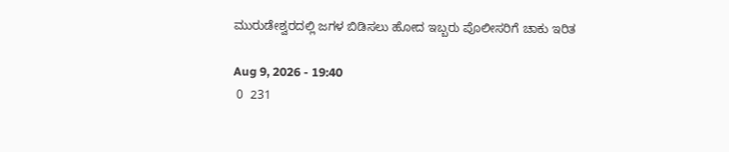ಮುರುಡೇಶ್ವರದಲ್ಲಿ ಜಗಳ ಬಿಡಿಸಲು ಹೋದ ಇಬ್ಬರು ಪೊಲೀಸರಿಗೆ ಚಾಕು ಇರಿತ

Aug 9, 2026 - 19:40
 0  231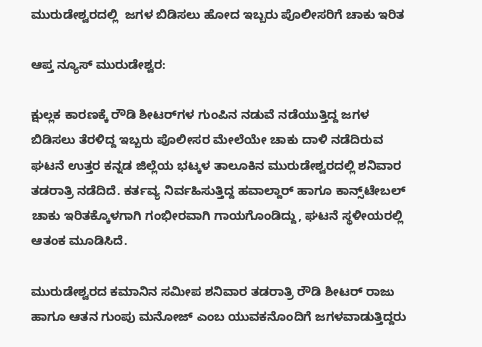ಮುರುಡೇಶ್ವರದಲ್ಲಿ  ಜಗಳ ಬಿಡಿಸಲು ಹೋದ ಇಬ್ಬರು ಪೊಲೀಸರಿಗೆ ಚಾಕು ಇರಿತ

ಆಪ್ತ ನ್ಯೂಸ್ ಮುರುಡೇಶ್ವರ:

ಕ್ಷುಲ್ಲಕ ಕಾರಣಕ್ಕೆ ರೌಡಿ ಶೀಟರ್‌ಗಳ ಗುಂಪಿನ ನಡುವೆ ನಡೆಯುತ್ತಿದ್ದ ಜಗಳ ಬಿಡಿಸಲು ತೆರಳಿದ್ದ ಇಬ್ಬರು ಪೊಲೀಸರ ಮೇಲೆಯೇ ಚಾಕು ದಾಳಿ ನಡೆದಿರುವ ಘಟನೆ ಉತ್ತರ ಕನ್ನಡ ಜಿಲ್ಲೆಯ ಭಟ್ಕಳ ತಾಲೂಕಿನ ಮುರುಡೇಶ್ವರದಲ್ಲಿ ಶನಿವಾರ ತಡರಾತ್ರಿ ನಡೆದಿದೆ. ಕರ್ತವ್ಯ ನಿರ್ವಹಿಸುತ್ತಿದ್ದ ಹವಾಲ್ದಾರ್ ಹಾಗೂ ಕಾನ್ಸ್‌ಟೇಬಲ್‌ ಚಾಕು ಇರಿತಕ್ಕೊಳಗಾಗಿ ಗಂಭೀರವಾಗಿ ಗಾಯಗೊಂಡಿದ್ದು, ಘಟನೆ ಸ್ಥಳೀಯರಲ್ಲಿ ಆತಂಕ ಮೂಡಿಸಿದೆ.

ಮುರುಡೇಶ್ವರದ ಕಮಾನಿನ ಸಮೀಪ ಶನಿವಾರ ತಡರಾತ್ರಿ ರೌಡಿ ಶೀಟರ್ ರಾಜು ಹಾಗೂ ಆತನ ಗುಂಪು ಮನೋಜ್ ಎಂಬ ಯುವಕನೊಂದಿಗೆ ಜಗಳವಾಡುತ್ತಿದ್ದರು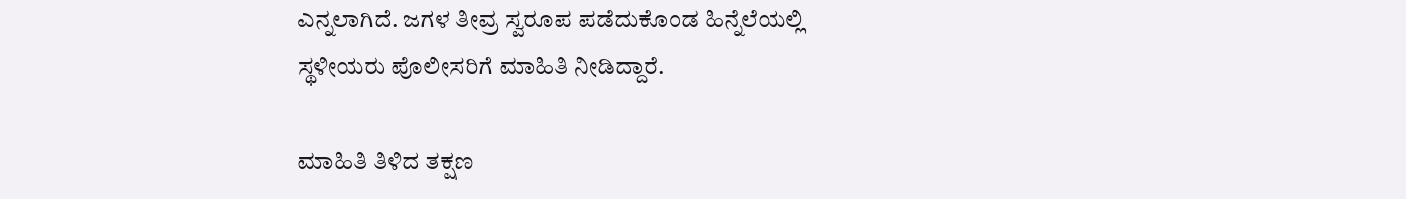ಎನ್ನಲಾಗಿದೆ. ಜಗಳ ತೀವ್ರ ಸ್ವರೂಪ ಪಡೆದುಕೊಂಡ ಹಿನ್ನೆಲೆಯಲ್ಲಿ ಸ್ಥಳೀಯರು ಪೊಲೀಸರಿಗೆ ಮಾಹಿತಿ ನೀಡಿದ್ದಾರೆ.

ಮಾಹಿತಿ ತಿಳಿದ ತಕ್ಷಣ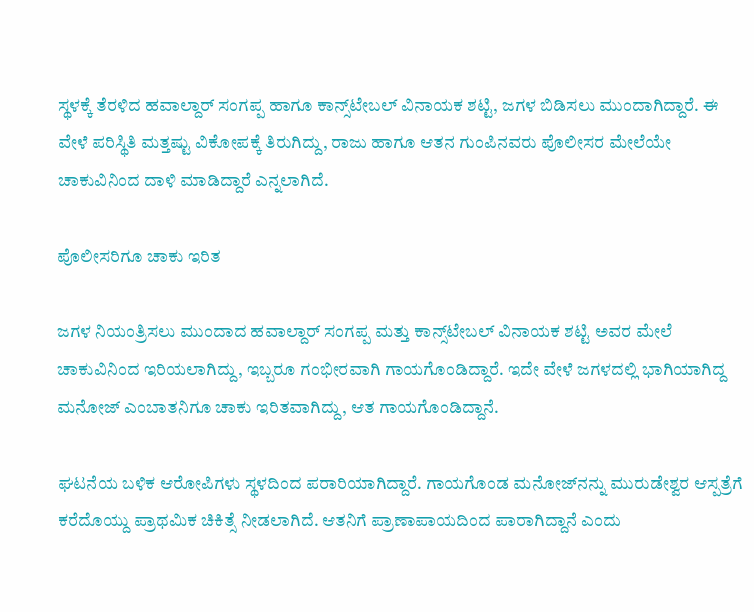ಸ್ಥಳಕ್ಕೆ ತೆರಳಿದ ಹವಾಲ್ದಾರ್ ಸಂಗಪ್ಪ ಹಾಗೂ ಕಾನ್ಸ್‌ಟೇಬಲ್ ವಿನಾಯಕ ಶಟ್ಟಿ, ಜಗಳ ಬಿಡಿಸಲು ಮುಂದಾಗಿದ್ದಾರೆ. ಈ ವೇಳೆ ಪರಿಸ್ಥಿತಿ ಮತ್ತಷ್ಟು ವಿಕೋಪಕ್ಕೆ ತಿರುಗಿದ್ದು, ರಾಜು ಹಾಗೂ ಆತನ ಗುಂಪಿನವರು ಪೊಲೀಸರ ಮೇಲೆಯೇ ಚಾಕುವಿನಿಂದ ದಾಳಿ ಮಾಡಿದ್ದಾರೆ ಎನ್ನಲಾಗಿದೆ.

ಪೊಲೀಸರಿಗೂ ಚಾಕು ಇರಿತ

ಜಗಳ ನಿಯಂತ್ರಿಸಲು ಮುಂದಾದ ಹವಾಲ್ದಾರ್ ಸಂಗಪ್ಪ ಮತ್ತು ಕಾನ್ಸ್‌ಟೇಬಲ್ ವಿನಾಯಕ ಶಟ್ಟಿ ಅವರ ಮೇಲೆ ಚಾಕುವಿನಿಂದ ಇರಿಯಲಾಗಿದ್ದು, ಇಬ್ಬರೂ ಗಂಭೀರವಾಗಿ ಗಾಯಗೊಂಡಿದ್ದಾರೆ. ಇದೇ ವೇಳೆ ಜಗಳದಲ್ಲಿ ಭಾಗಿಯಾಗಿದ್ದ ಮನೋಜ್ ಎಂಬಾತನಿಗೂ ಚಾಕು ಇರಿತವಾಗಿದ್ದು, ಆತ ಗಾಯಗೊಂಡಿದ್ದಾನೆ.

ಘಟನೆಯ ಬಳಿಕ ಆರೋಪಿಗಳು ಸ್ಥಳದಿಂದ ಪರಾರಿಯಾಗಿದ್ದಾರೆ. ಗಾಯಗೊಂಡ ಮನೋಜ್‌ನನ್ನು ಮುರುಡೇಶ್ವರ ಆಸ್ಪತ್ರೆಗೆ ಕರೆದೊಯ್ದು ಪ್ರಾಥಮಿಕ ಚಿಕಿತ್ಸೆ ನೀಡಲಾಗಿದೆ. ಆತನಿಗೆ ಪ್ರಾಣಾಪಾಯದಿಂದ ಪಾರಾಗಿದ್ದಾನೆ ಎಂದು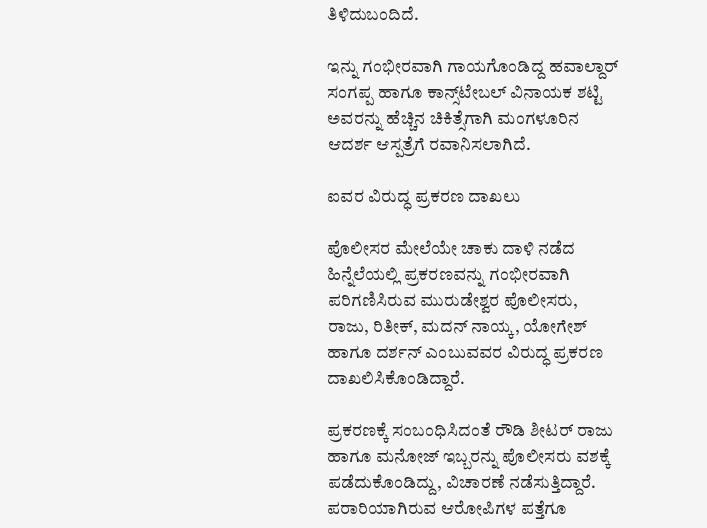ತಿಳಿದುಬಂದಿದೆ.

ಇನ್ನು ಗಂಭೀರವಾಗಿ ಗಾಯಗೊಂಡಿದ್ದ ಹವಾಲ್ದಾರ್ ಸಂಗಪ್ಪ ಹಾಗೂ ಕಾನ್ಸ್‌ಟೇಬಲ್ ವಿನಾಯಕ ಶಟ್ಟಿ ಅವರನ್ನು ಹೆಚ್ಚಿನ ಚಿಕಿತ್ಸೆಗಾಗಿ ಮಂಗಳೂರಿನ ಆದರ್ಶ ಆಸ್ಪತ್ರೆಗೆ ರವಾನಿಸಲಾಗಿದೆ.

ಐವರ ವಿರುದ್ಧ ಪ್ರಕರಣ ದಾಖಲು

ಪೊಲೀಸರ ಮೇಲೆಯೇ ಚಾಕು ದಾಳಿ ನಡೆದ ಹಿನ್ನೆಲೆಯಲ್ಲಿ ಪ್ರಕರಣವನ್ನು ಗಂಭೀರವಾಗಿ ಪರಿಗಣಿಸಿರುವ ಮುರುಡೇಶ್ವರ ಪೊಲೀಸರು, ರಾಜು, ರಿತೀಕ್, ಮದನ್ ನಾಯ್ಕ, ಯೋಗೇಶ್ ಹಾಗೂ ದರ್ಶನ್ ಎಂಬುವವರ ವಿರುದ್ಧ ಪ್ರಕರಣ ದಾಖಲಿಸಿಕೊಂಡಿದ್ದಾರೆ.

ಪ್ರಕರಣಕ್ಕೆ ಸಂಬಂಧಿಸಿದಂತೆ ರೌಡಿ ಶೀಟರ್ ರಾಜು ಹಾಗೂ ಮನೋಜ್ ಇಬ್ಬರನ್ನು ಪೊಲೀಸರು ವಶಕ್ಕೆ ಪಡೆದುಕೊಂಡಿದ್ದು, ವಿಚಾರಣೆ ನಡೆಸುತ್ತಿದ್ದಾರೆ. ಪರಾರಿಯಾಗಿರುವ ಆರೋಪಿಗಳ ಪತ್ತೆಗೂ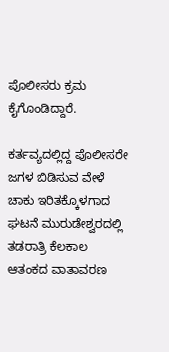ಪೊಲೀಸರು ಕ್ರಮ ಕೈಗೊಂಡಿದ್ದಾರೆ.

ಕರ್ತವ್ಯದಲ್ಲಿದ್ದ ಪೊಲೀಸರೇ ಜಗಳ ಬಿಡಿಸುವ ವೇಳೆ ಚಾಕು ಇರಿತಕ್ಕೊಳಗಾದ ಘಟನೆ ಮುರುಡೇಶ್ವರದಲ್ಲಿ ತಡರಾತ್ರಿ ಕೆಲಕಾಲ ಆತಂಕದ ವಾತಾವರಣ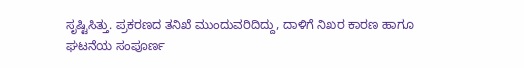ಸೃಷ್ಟಿಸಿತ್ತು. ಪ್ರಕರಣದ ತನಿಖೆ ಮುಂದುವರಿದಿದ್ದು, ದಾಳಿಗೆ ನಿಖರ ಕಾರಣ ಹಾಗೂ ಘಟನೆಯ ಸಂಪೂರ್ಣ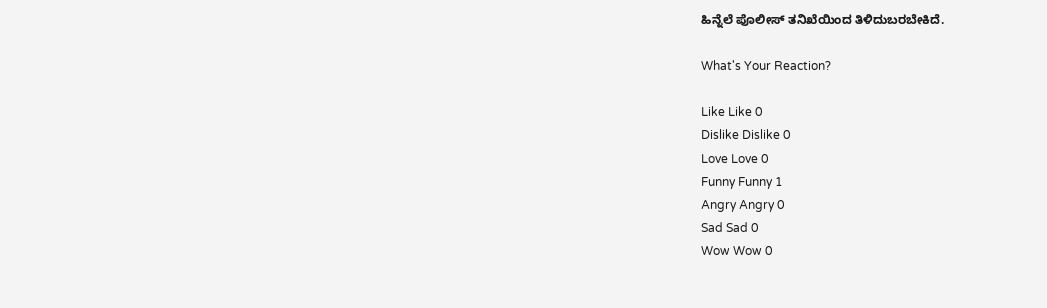ಹಿನ್ನೆಲೆ ಪೊಲೀಸ್ ತನಿಖೆಯಿಂದ ತಿಳಿದುಬರಬೇಕಿದೆ.

What's Your Reaction?

Like Like 0
Dislike Dislike 0
Love Love 0
Funny Funny 1
Angry Angry 0
Sad Sad 0
Wow Wow 0